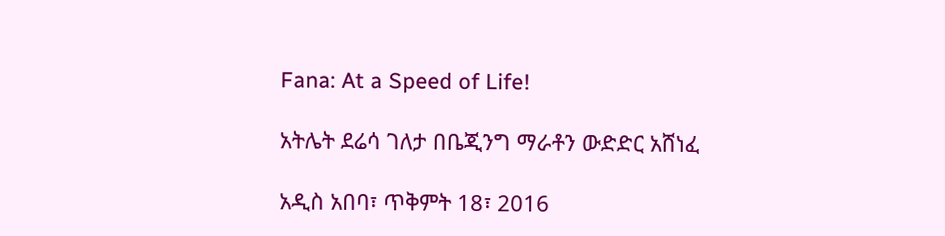Fana: At a Speed of Life!

አትሌት ደሬሳ ገለታ በቤጂንግ ማራቶን ውድድር አሸነፈ

አዲስ አበባ፣ ጥቅምት 18፣ 2016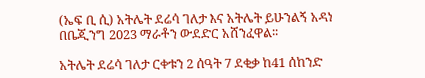(ኤፍ ቢ ሲ) አትሌት ደሬሳ ገለታ እና አትሌት ይሁንልኝ አዳነ በቤጂንግ 2023 ማራቶን ውደድር አሸንፈዋል፡፡

አትሌት ደሬሳ ገለታ ርቀቱን 2 ሰዓት 7 ደቂቃ ከ41 ሰከንድ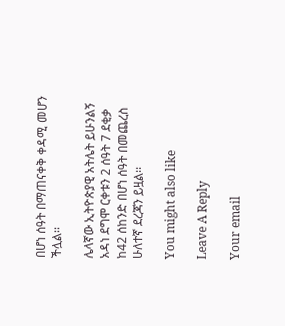በሆነ ሰዓት በማጠናቀቅ ቀዳሚ መሆን ችሏል፡፡

ሌላኛው ኢትዮጵያዊ አትሌት ይሁንልኝ አዳነ ደግሞ ርቀቱን 2 ሰዓት 7 ደቂቃ ከ42 ሰከንድ በሆነ ሰዓት በመጨረስ ሁለተኛ ደረጃን ይዟል፡፡

You might also like

Leave A Reply

Your email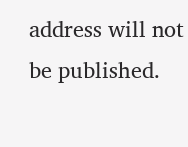address will not be published.